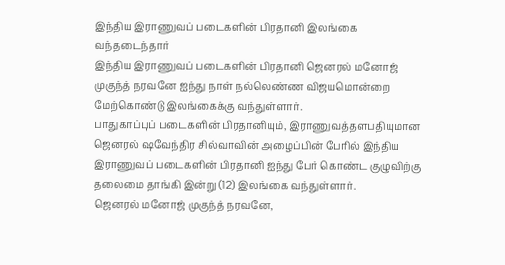இந்திய இராணுவப் படைகளின் பிரதானி இலங்கை வந்தடைந்தார்
இந்திய இராணுவப் படைகளின் பிரதானி ஜெனரல் மனோஜ் முகுந்த் நரவனே ஐந்து நாள் நல்லெண்ண விஜயமொன்றை மேற்கொண்டு இலங்கைக்கு வந்துள்ளார்.
பாதுகாப்புப் படைகளின் பிரதானியும், இராணுவத்தளபதியுமான ஜெனரல் ஷவேந்திர சில்வாவின் அழைப்பின் பேரில் இந்திய இராணுவப் படைகளின் பிரதானி ஐந்து பேர் கொண்ட குழுவிற்கு தலைமை தாங்கி இன்று (12) இலங்கை வந்துள்ளார்.
ஜெனரல் மனோஜ் முகுந்த் நரவனே,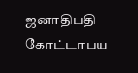ஜனாதிபதி கோட்டாபய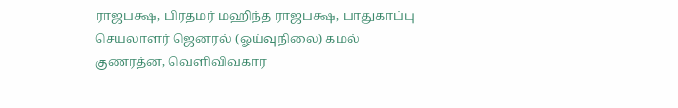ராஜபக்ஷ, பிரதமர் மஹிந்த ராஜபக்ஷ, பாதுகாப்பு செயலாளர் ஜெனரல் (ஓய்வுநிலை) கமல் குணரத்ன, வெளிவிவகார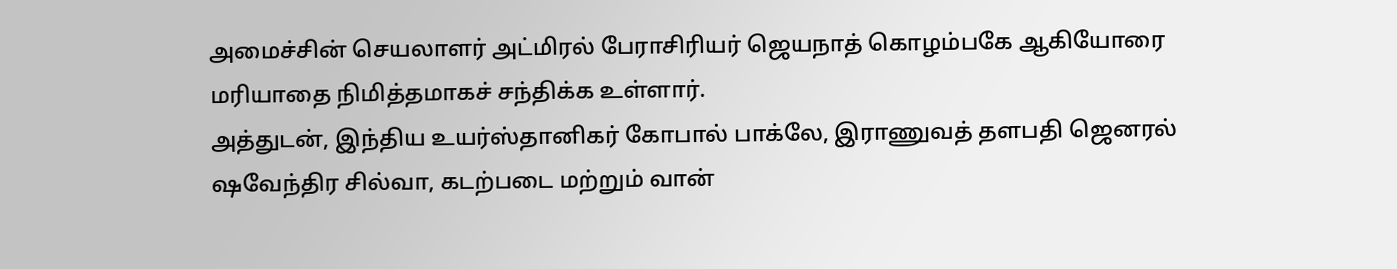அமைச்சின் செயலாளர் அட்மிரல் பேராசிரியர் ஜெயநாத் கொழம்பகே ஆகியோரை மரியாதை நிமித்தமாகச் சந்திக்க உள்ளார்.
அத்துடன், இந்திய உயர்ஸ்தானிகர் கோபால் பாக்லே, இராணுவத் தளபதி ஜெனரல் ஷவேந்திர சில்வா, கடற்படை மற்றும் வான்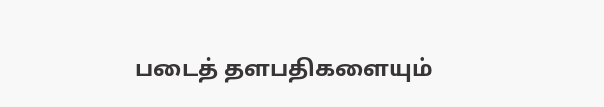படைத் தளபதிகளையும்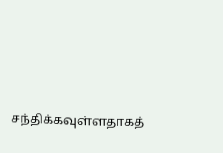சந்திக்கவுள்ளதாகத்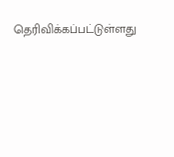தெரிவிக்கப்பட்டுள்ளது